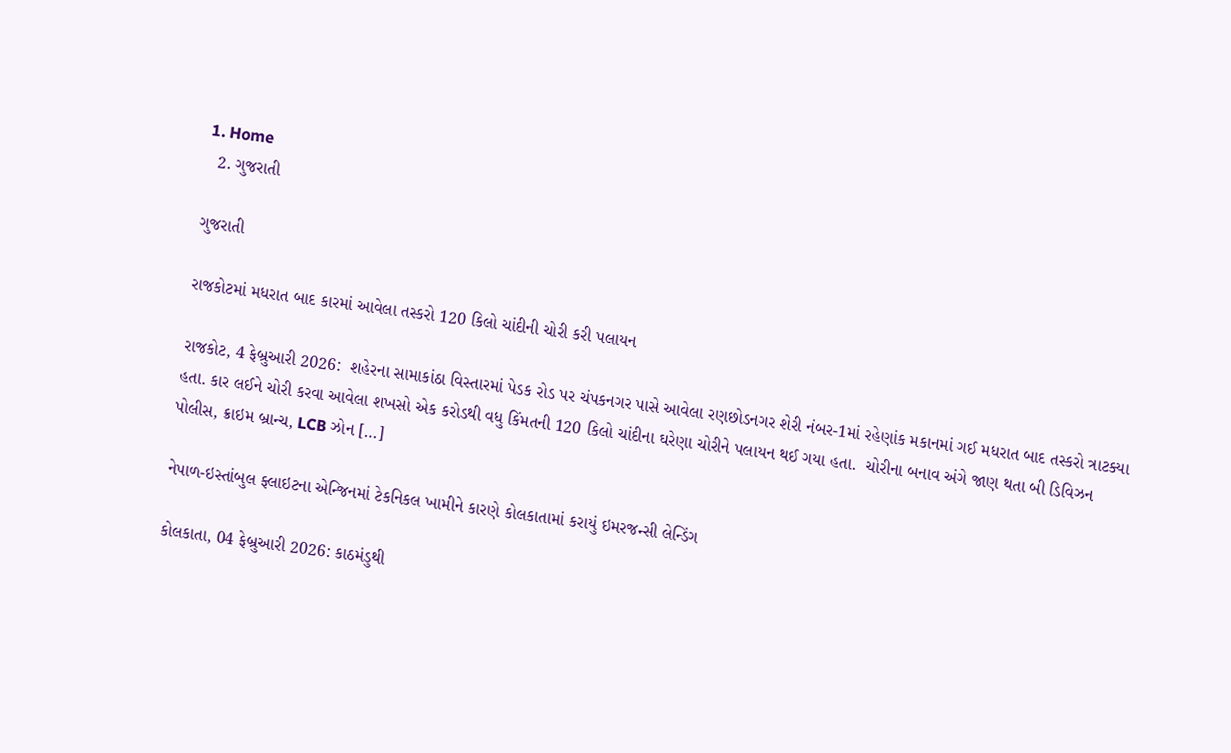1. Home
  2. ગુજરાતી

ગુજરાતી

રાજકોટમાં મધરાત બાદ કારમાં આવેલા તસ્કરો 120 કિલો ચાંદીની ચોરી કરી પલાયન

રાજકોટ, 4 ફેબ્રુઆરી 2026:  શહેરના સામાકાંઠા વિસ્તારમાં પેડક રોડ પર ચંપકનગર પાસે આવેલા રણછોડનગર શેરી નંબર-1માં રહેણાંક મકાનમાં ગઈ મધરાત બાદ તસ્કરો ત્રાટક્યા હતા. કાર લઈને ચોરી કરવા આવેલા શખસો એક કરોડથી વધુ કિંમતની 120 કિલો ચાંદીના ઘરેણા ચોરીને પલાયન થઈ ગયા હતા.  ચોરીના બનાવ અંગે જાણ થતા બી ડિવિઝન પોલીસ, ક્રાઇમ બ્રાન્ચ, LCB ઝોન […]

નેપાળ-ઇસ્તાંબુલ ફ્લાઇટના એન્જિનમાં ટેકનિકલ ખામીને કારણે કોલકાતામાં કરાયું ઇમરજન્સી લેન્ડિંગ

કોલકાતા, 04 ફેબ્રુઆરી 2026: કાઠમંડુથી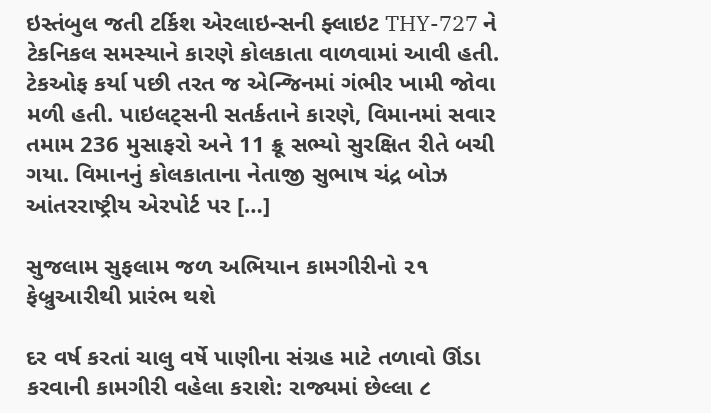ઇસ્તંબુલ જતી ટર્કિશ એરલાઇન્સની ફ્લાઇટ THY-727 ને ટેકનિકલ સમસ્યાને કારણે કોલકાતા વાળવામાં આવી હતી. ટેકઓફ કર્યા પછી તરત જ એન્જિનમાં ગંભીર ખામી જોવા મળી હતી. પાઇલટ્સની સતર્કતાને કારણે, વિમાનમાં સવાર તમામ 236 મુસાફરો અને 11 ક્રૂ સભ્યો સુરક્ષિત રીતે બચી ગયા. વિમાનનું કોલકાતાના નેતાજી સુભાષ ચંદ્ર બોઝ આંતરરાષ્ટ્રીય એરપોર્ટ પર […]

સુજલામ સુફલામ જળ અભિયાન કામગીરીનો ૨૧ ફેબ્રુઆરીથી પ્રારંભ થશે

દર વર્ષ કરતાં ચાલુ વર્ષે પાણીના સંગ્રહ માટે તળાવો ઊંડા કરવાની કામગીરી વહેલા કરાશે: રાજ્યમાં છેલ્લા ૮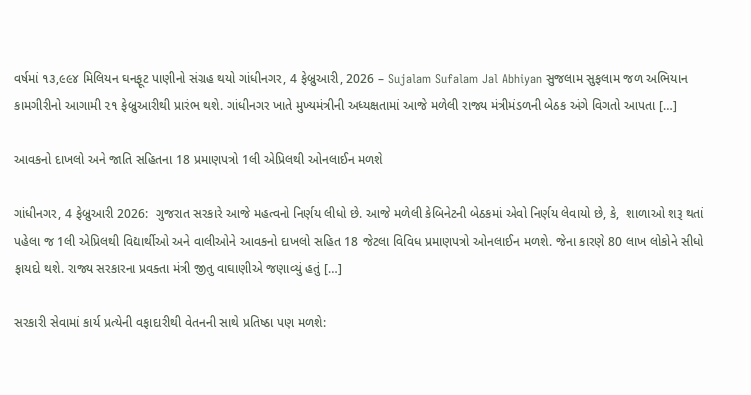વર્ષમાં ૧૩,૯૯૪ મિલિયન ઘનફૂટ પાણીનો સંગ્રહ થયો ગાંધીનગર, 4 ફેબ્રુઆરી, 2026 – Sujalam Sufalam Jal Abhiyan સુજલામ સુફલામ જળ અભિયાન કામગીરીનો આગામી ૨૧ ફેબ્રુઆરીથી પ્રારંભ થશે. ગાંધીનગર ખાતે મુખ્યમંત્રીની અધ્યક્ષતામાં આજે મળેલી રાજ્ય મંત્રીમંડળની બેઠક અંગે વિગતો આપતા […]

આવકનો દાખલો અને જાતિ સહિતના 18 પ્રમાણપત્રો 1લી એપ્રિલથી ઓનલાઈન મળશે

ગાંધીનગર, 4 ફેબ્રુઆરી 2026:  ગુજરાત સરકારે આજે મહત્વનો નિર્ણય લીધો છે. આજે મળેલી કેબિનેટની બેઠકમાં એવો નિર્ણય લેવાયો છે, કે,  શાળાઓ શરૂ થતાં પહેલા જ 1લી એપ્રિલથી વિદ્યાર્થીઓ અને વાલીઓને આવકનો દાખલો સહિત 18 જેટલા વિવિધ પ્રમાણપત્રો ઓનલાઈન મળશે. જેના કારણે 80 લાખ લોકોને સીધો ફાયદો થશે. રાજ્ય સરકારના પ્રવક્તા મંત્રી જીતુ વાઘાણીએ જણાવ્યું હતું […]

સરકારી સેવામાં કાર્ય પ્રત્યેની વફાદારીથી વેતનની સાથે પ્રતિષ્ઠા પણ મળશે: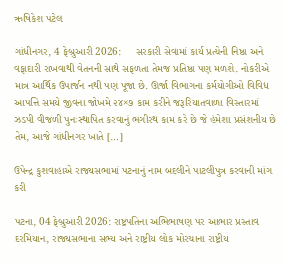ઋષિકેશ પટેલ

ગાંધીનગર, 4 ફેબ્રુઆરી 2026:     સરકારી સેવામાં કાર્ય પ્રત્યેની નિષ્ઠા અને વફાદારી રાખવાથી વેતનની સાથે સફળતા તેમજ પ્રતિષ્ઠા પણ મળશે. નોકરીએ માત્ર આર્થિક ઉપાર્જન નથી પણ પૂજા છે. ઊર્જા વિભાગના કર્મયોગીઓ વિવિધ આપત્તિ સમયે જીવના જોખમે ૨૪×૭ કામ કરીને જરૂરિયાતવાળા વિસ્તારમાં ઝડપી વીજળી પુનઃસ્થાપિત કરવાનું ભગીરથ કામ કરે છે જે હંમેશા પ્રસંશનીય છે તેમ, આજે ગાંધીનગર ખાતે […]

ઉપેન્દ્ર કુશવાહાએ રાજ્યસભામાં પટનાનું નામ બદલીને પાટલીપુત્ર કરવાની માંગ કરી

પટના, 04 ફેબ્રુઆરી 2026: રાષ્ટ્રપતિના અભિભાષણ પર આભાર પ્રસ્તાવ દરમિયાન, રાજ્યસભાના સભ્ય અને રાષ્ટ્રીય લોક મોરચાના રાષ્ટ્રીય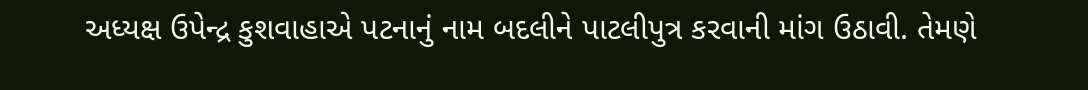અધ્યક્ષ ઉપેન્દ્ર કુશવાહાએ પટનાનું નામ બદલીને પાટલીપુત્ર કરવાની માંગ ઉઠાવી. તેમણે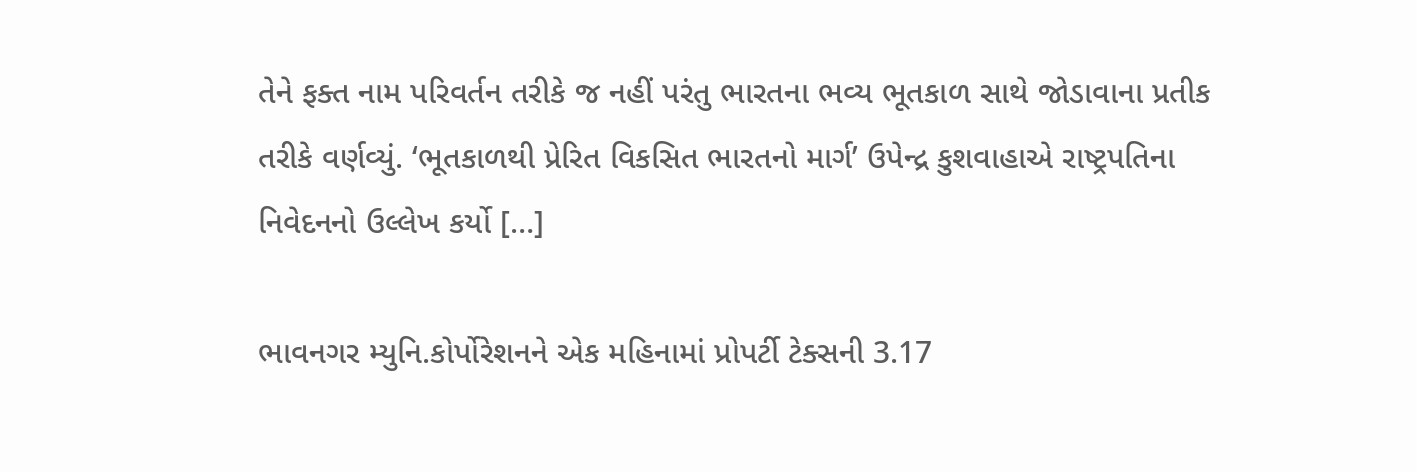તેને ફક્ત નામ પરિવર્તન તરીકે જ નહીં પરંતુ ભારતના ભવ્ય ભૂતકાળ સાથે જોડાવાના પ્રતીક તરીકે વર્ણવ્યું. ‘ભૂતકાળથી પ્રેરિત વિકસિત ભારતનો માર્ગ’ ઉપેન્દ્ર કુશવાહાએ રાષ્ટ્રપતિના નિવેદનનો ઉલ્લેખ કર્યો […]

ભાવનગર મ્યુનિ.કોર્પોરેશનને એક મહિનામાં પ્રોપર્ટી ટેક્સની 3.17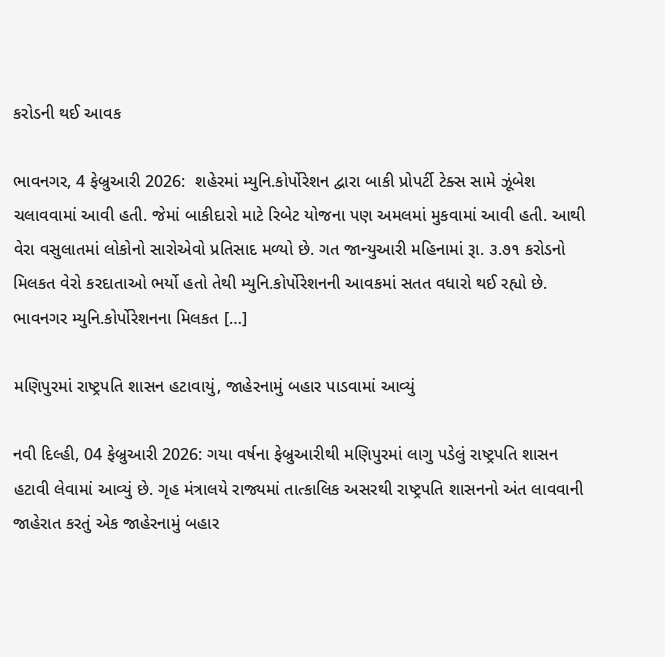કરોડની થઈ આવક

ભાવનગર, 4 ફેબ્રુઆરી 2026:  શહેરમાં મ્યુનિ.કોર્પોરેશન દ્વારા બાકી પ્રોપર્ટી ટેક્સ સામે ઝૂંબેશ ચલાવવામાં આવી હતી. જેમાં બાકીદારો માટે રિબેટ યોજના પણ અમલમાં મુકવામાં આવી હતી. આથી વેરા વસુલાતમાં લોકોનો સારોએવો પ્રતિસાદ મળ્યો છે. ગત જાન્યુઆરી મહિનામાં રૂા. ૩.૭૧ કરોડનો મિલકત વેરો કરદાતાઓ ભર્યો હતો તેથી મ્યુનિ.કોર્પોરેશનની આવકમાં સતત વધારો થઈ રહ્યો છે. ભાવનગર મ્યુનિ.કોર્પોરેશનના મિલકત […]

મણિપુરમાં રાષ્ટ્રપતિ શાસન હટાવાયું, જાહેરનામું બહાર પાડવામાં આવ્યું

નવી દિલ્હી, 04 ફેબ્રુઆરી 2026: ગયા વર્ષના ફેબ્રુઆરીથી મણિપુરમાં લાગુ પડેલું રાષ્ટ્રપતિ શાસન હટાવી લેવામાં આવ્યું છે. ગૃહ મંત્રાલયે રાજ્યમાં તાત્કાલિક અસરથી રાષ્ટ્રપતિ શાસનનો અંત લાવવાની જાહેરાત કરતું એક જાહેરનામું બહાર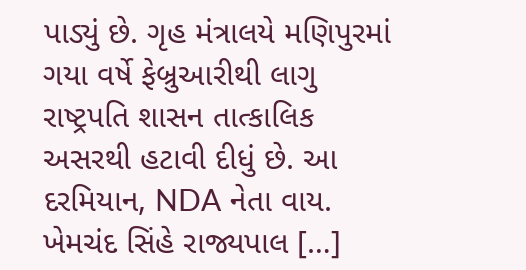પાડ્યું છે. ગૃહ મંત્રાલયે મણિપુરમાં ગયા વર્ષે ફેબ્રુઆરીથી લાગુ રાષ્ટ્રપતિ શાસન તાત્કાલિક અસરથી હટાવી દીધું છે. આ દરમિયાન, NDA નેતા વાય. ખેમચંદ સિંહે રાજ્યપાલ […]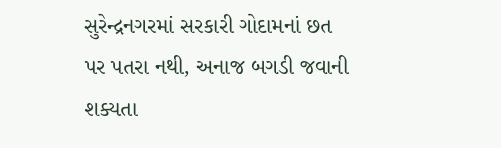સુરેન્દ્રનગરમાં સરકારી ગોદામનાં છત પર પતરા નથી, અનાજ બગડી જવાની શક્યતા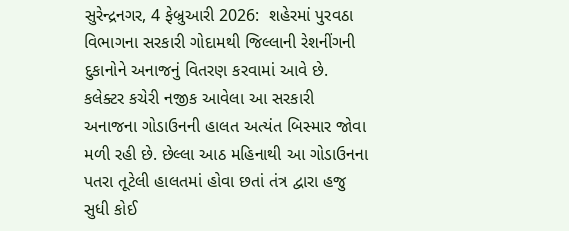સુરેન્દ્રનગર, 4 ફેબ્રુઆરી 2026:  શહેરમાં પુરવઠા વિભાગના સરકારી ગોદામથી જિલ્લાની રેશનીંગની દુકાનોને અનાજનું વિતરણ કરવામાં આવે છે. કલેક્ટર કચેરી નજીક આવેલા આ સરકારી અનાજના ગોડાઉનની હાલત અત્યંત બિસ્માર જોવા મળી રહી છે. છેલ્લા આઠ મહિનાથી આ ગોડાઉનના પતરા તૂટેલી હાલતમાં હોવા છતાં તંત્ર દ્વારા હજુ સુધી કોઈ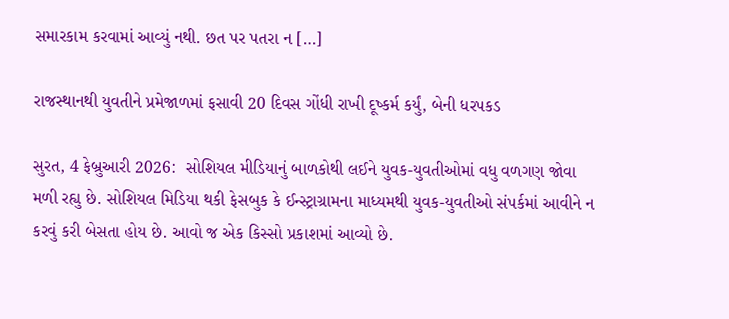સમારકામ કરવામાં આવ્યું નથી. છત પર પતરા ન […]

રાજસ્થાનથી યુવતીને પ્રમેજાળમાં ફસાવી 20 દિવસ ગોંધી રાખી દૂષ્કર્મ કર્યું, બેની ધરપકડ

સુરત, 4 ફેબ્રુઆરી 2026:  સોશિયલ મીડિયાનું બાળકોથી લઈને યુવક-યુવતીઓમાં વધુ વળગણ જોવા મળી રહ્યુ છે. સોશિયલ મિડિયા થકી ફેસબુક કે ઈન્સ્ટ્રાગ્રામના માધ્યમથી યુવક-યુવતીઓ સંપર્કમાં આવીને ન કરવું કરી બેસતા હોય છે. આવો જ એક કિસ્સો પ્રકાશમાં આવ્યો છે.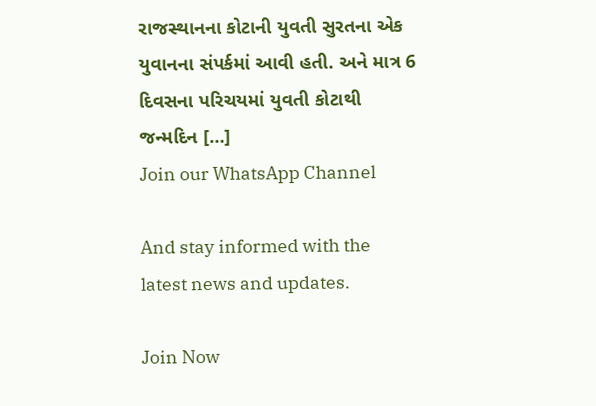રાજસ્થાનના કોટાની યુવતી સુરતના એક યુવાનના સંપર્કમાં આવી હતી. અને માત્ર 6 દિવસના પરિચયમાં યુવતી કોટાથી જન્મદિન […]
Join our WhatsApp Channel

And stay informed with the latest news and updates.

Join Now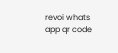revoi whats app qr code